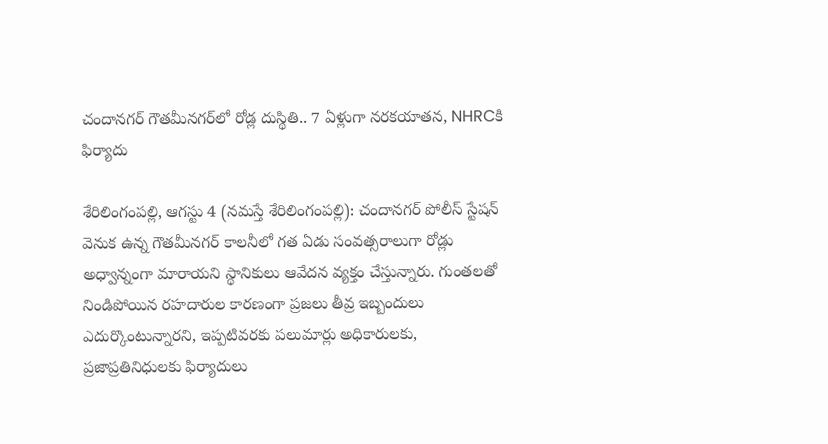చందానగర్ గౌతమీనగర్‌లో రోడ్ల దుస్థితి.. 7 ఏళ్లుగా నరకయాతన, NHRCకి ఫిర్యాదు

శేరిలింగంప‌ల్లి, ఆగ‌స్టు 4 (న‌మ‌స్తే శేరిలింగంప‌ల్లి): చందానగర్ పోలీస్ స్టేషన్ వెనుక ఉన్న గౌతమీనగర్ కాలనీలో గత ఏడు సంవత్సరాలుగా రోడ్లు అధ్వాన్నంగా మారాయని స్థానికులు ఆవేదన వ్యక్తం చేస్తున్నారు. గుంతలతో నిండిపోయిన రహదారుల కారణంగా ప్రజలు తీవ్ర ఇబ్బందులు ఎదుర్కొంటున్నారని, ఇప్పటివరకు పలుమార్లు అధికారులకు, ప్రజాప్రతినిధులకు ఫిర్యాదులు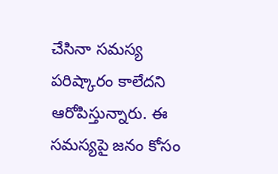చేసినా సమస్య పరిష్కారం కాలేదని ఆరోపిస్తున్నారు. ఈ సమస్యపై జనం కోసం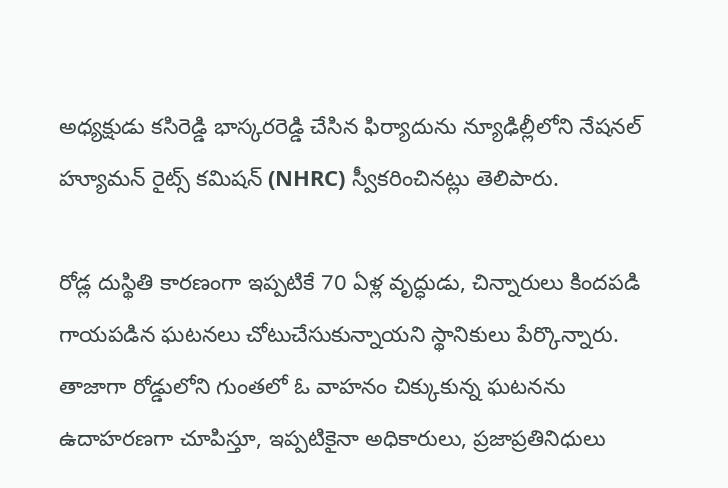అధ్యక్షుడు కసిరెడ్డి భాస్కరరెడ్డి చేసిన ఫిర్యాదును న్యూఢిల్లీలోని నేషనల్ హ్యూమన్ రైట్స్ కమిషన్ (NHRC) స్వీకరించినట్లు తెలిపారు.

రోడ్ల దుస్థితి కారణంగా ఇప్పటికే 70 ఏళ్ల వృద్ధుడు, చిన్నారులు కిందపడి గాయపడిన ఘటనలు చోటుచేసుకున్నాయని స్థానికులు పేర్కొన్నారు. తాజాగా రోడ్డులోని గుంతలో ఓ వాహనం చిక్కుకున్న ఘటనను ఉదాహరణగా చూపిస్తూ, ఇప్పటికైనా అధికారులు, ప్రజాప్రతినిధులు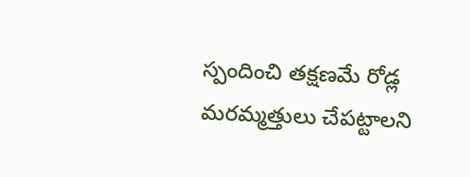స్పందించి తక్షణమే రోడ్ల మరమ్మత్తులు చేపట్టాలని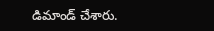డిమాండ్ చేశారు.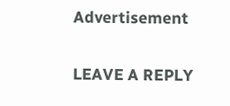Advertisement

LEAVE A REPLY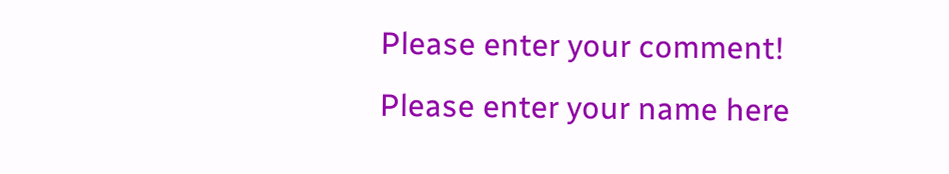Please enter your comment!
Please enter your name here